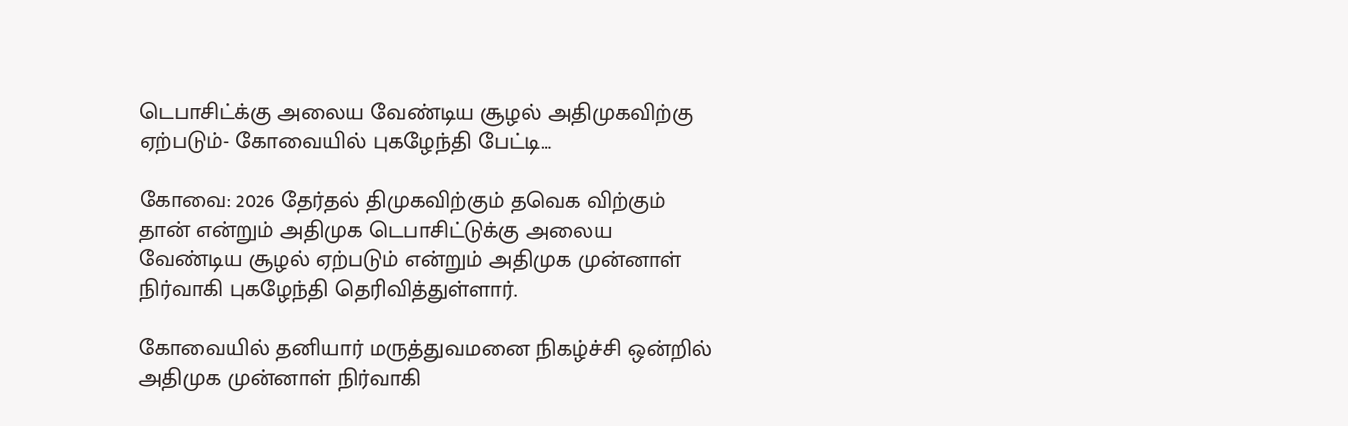டெபாசிட்க்கு அலைய வேண்டிய சூழல் அதிமுகவிற்கு ஏற்படும்- கோவையில் புகழேந்தி பேட்டி…

கோவை: 2026 தேர்தல் திமுகவிற்கும் தவெக விற்கும் தான் என்றும் அதிமுக டெபாசிட்டுக்கு அலைய வேண்டிய சூழல் ஏற்படும் என்றும் அதிமுக முன்னாள் நிர்வாகி புகழேந்தி தெரிவித்துள்ளார்.

கோவையில் தனியார் மருத்துவமனை நிகழ்ச்சி ஒன்றில் அதிமுக முன்னாள் நிர்வாகி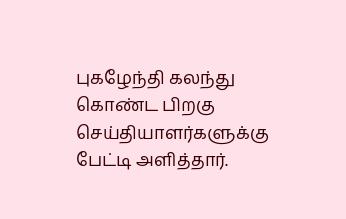புகழேந்தி கலந்து கொண்ட பிறகு செய்தியாளர்களுக்கு பேட்டி அளித்தார்.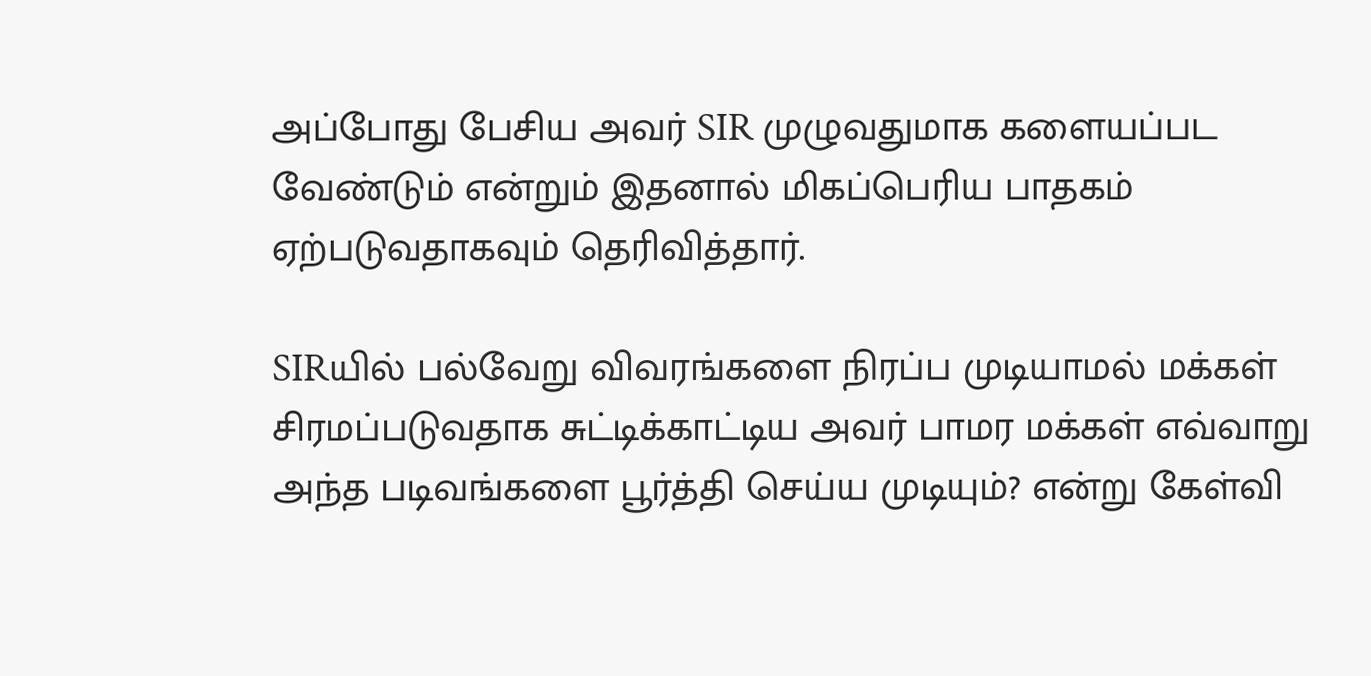அப்போது பேசிய அவர் SIR முழுவதுமாக களையப்பட வேண்டும் என்றும் இதனால் மிகப்பெரிய பாதகம் ஏற்படுவதாகவும் தெரிவித்தார்.

SIRயில் பல்வேறு விவரங்களை நிரப்ப முடியாமல் மக்கள் சிரமப்படுவதாக சுட்டிக்காட்டிய அவர் பாமர மக்கள் எவ்வாறு அந்த படிவங்களை பூர்த்தி செய்ய முடியும்? என்று கேள்வி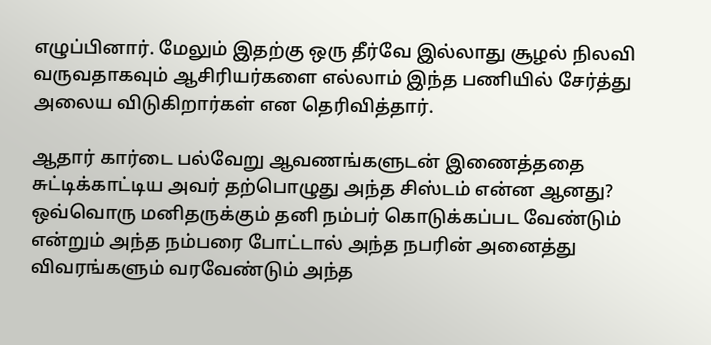எழுப்பினார். மேலும் இதற்கு ஒரு தீர்வே இல்லாது சூழல் நிலவி வருவதாகவும் ஆசிரியர்களை எல்லாம் இந்த பணியில் சேர்த்து அலைய விடுகிறார்கள் என தெரிவித்தார்.

ஆதார் கார்டை பல்வேறு ஆவணங்களுடன் இணைத்ததை சுட்டிக்காட்டிய அவர் தற்பொழுது அந்த சிஸ்டம் என்ன ஆனது? ஒவ்வொரு மனிதருக்கும் தனி நம்பர் கொடுக்கப்பட வேண்டும் என்றும் அந்த நம்பரை போட்டால் அந்த நபரின் அனைத்து விவரங்களும் வரவேண்டும் அந்த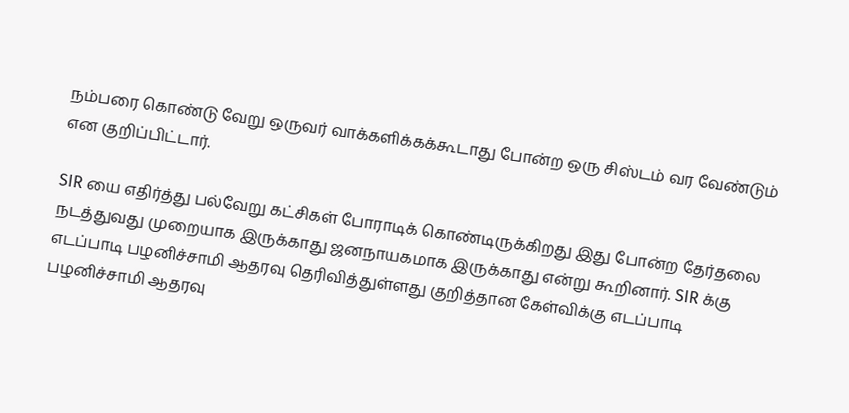நம்பரை கொண்டு வேறு ஒருவர் வாக்களிக்கக்கூடாது போன்ற ஒரு சிஸ்டம் வர வேண்டும் என குறிப்பிட்டார்.

SIR யை எதிர்த்து பல்வேறு கட்சிகள் போராடிக் கொண்டிருக்கிறது இது போன்ற தேர்தலை நடத்துவது முறையாக இருக்காது ஜனநாயகமாக இருக்காது என்று கூறினார். SIR க்கு எடப்பாடி பழனிச்சாமி ஆதரவு தெரிவித்துள்ளது குறித்தான கேள்விக்கு எடப்பாடி பழனிச்சாமி ஆதரவு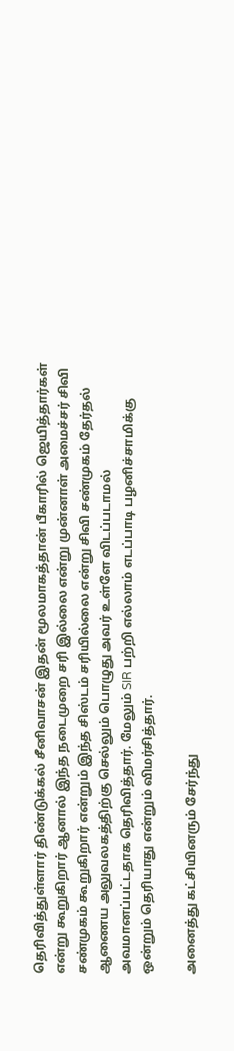தெரிவித்துள்ளார் திண்டுக்கல் சீனிவாசன் இதன் மூலமாகத்தான் பீகாரில் ஜெயித்தார்கள் என்று கூறுகிறார் ஆனால் இந்த நடைமுறை சரி இல்லை என்று முன்னாள் அமைச்சர் சிவி சண்முகம் கூறுகிறார் என்றும் இந்த சிஸ்டம் சரியில்லை என்று சிவி சண்முகம் தேர்தல் ஆணைய அலுவலகத்திற்கு செல்லும் பொழுது அவர் உள்ளே விடப்படாமல் அவமானப்பட்டதாக தெரிவித்தார். மேலும் SIR பற்றி எல்லாம் எடப்பாடி பழனிச்சாமிக்கு ஒன்றும் தெரியாது என்றும் விமர்சித்தார்.

அனைத்து கட்சியினரும் சேர்ந்து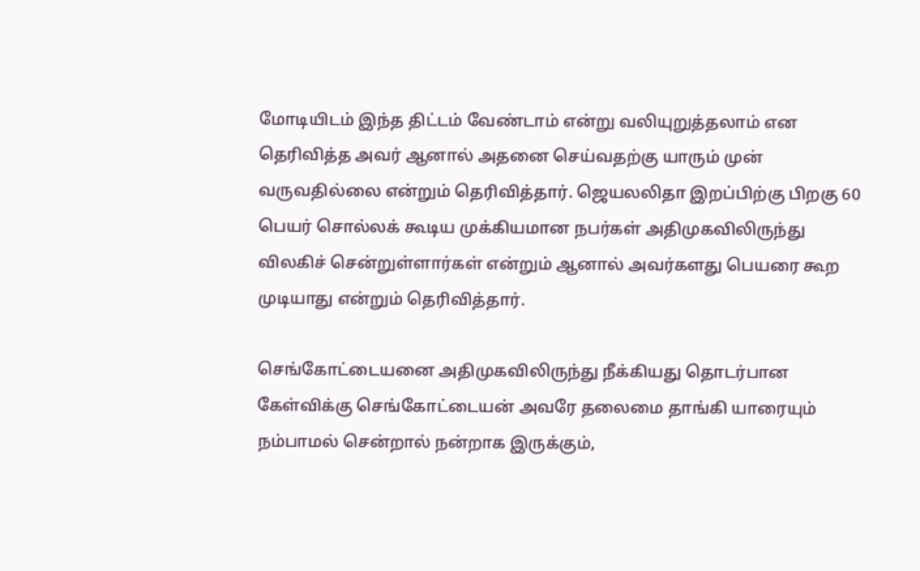மோடியிடம் இந்த திட்டம் வேண்டாம் என்று வலியுறுத்தலாம் என தெரிவித்த அவர் ஆனால் அதனை செய்வதற்கு யாரும் முன் வருவதில்லை என்றும் தெரிவித்தார். ஜெயலலிதா இறப்பிற்கு பிறகு 60 பெயர் சொல்லக் கூடிய முக்கியமான நபர்கள் அதிமுகவிலிருந்து விலகிச் சென்றுள்ளார்கள் என்றும் ஆனால் அவர்களது பெயரை கூற முடியாது என்றும் தெரிவித்தார்.

செங்கோட்டையனை அதிமுகவிலிருந்து நீக்கியது தொடர்பான கேள்விக்கு செங்கோட்டையன் அவரே தலைமை தாங்கி யாரையும் நம்பாமல் சென்றால் நன்றாக இருக்கும்,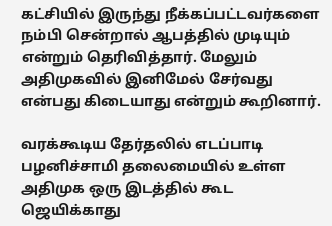கட்சியில் இருந்து நீக்கப்பட்டவர்களை நம்பி சென்றால் ஆபத்தில் முடியும் என்றும் தெரிவித்தார். மேலும் அதிமுகவில் இனிமேல் சேர்வது என்பது கிடையாது என்றும் கூறினார்.

வரக்கூடிய தேர்தலில் எடப்பாடி பழனிச்சாமி தலைமையில் உள்ள அதிமுக ஒரு இடத்தில் கூட ஜெயிக்காது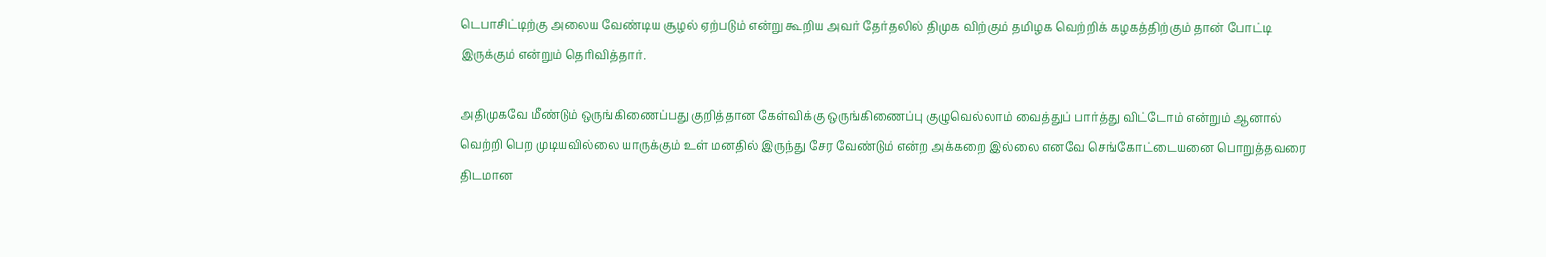டெபாசிட்டிற்கு அலைய வேண்டிய சூழல் ஏற்படும் என்று கூறிய அவர் தேர்தலில் திமுக விற்கும் தமிழக வெற்றிக் கழகத்திற்கும் தான் போட்டி இருக்கும் என்றும் தெரிவித்தார்.

அதிமுகவே மீண்டும் ஒருங்கிணைப்பது குறித்தான கேள்விக்கு ஒருங்கிணைப்பு குழுவெல்லாம் வைத்துப் பார்த்து விட்டோம் என்றும் ஆனால் வெற்றி பெற முடியவில்லை யாருக்கும் உள் மனதில் இருந்து சேர வேண்டும் என்ற அக்கறை இல்லை எனவே செங்கோட்டையனை பொறுத்தவரை திடமான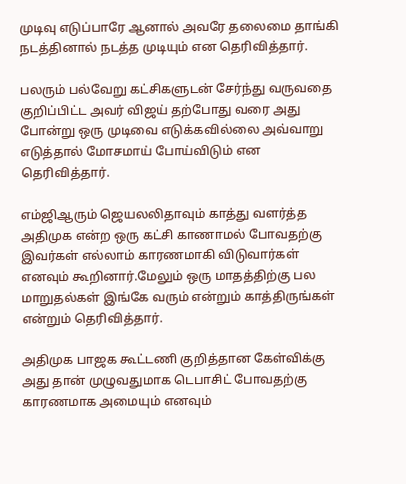முடிவு எடுப்பாரே ஆனால் அவரே தலைமை தாங்கி நடத்தினால் நடத்த முடியும் என தெரிவித்தார்.

பலரும் பல்வேறு கட்சிகளுடன் சேர்ந்து வருவதை குறிப்பிட்ட அவர் விஜய் தற்போது வரை அது போன்று ஒரு முடிவை எடுக்கவில்லை அவ்வாறு எடுத்தால் மோசமாய் போய்விடும் என தெரிவித்தார்.

எம்ஜிஆரும் ஜெயலலிதாவும் காத்து வளர்த்த அதிமுக என்ற ஒரு கட்சி காணாமல் போவதற்கு இவர்கள் எல்லாம் காரணமாகி விடுவார்கள் எனவும் கூறினார்.மேலும் ஒரு மாதத்திற்கு பல மாறுதல்கள் இங்கே வரும் என்றும் காத்திருங்கள் என்றும் தெரிவித்தார்.

அதிமுக பாஜக கூட்டணி குறித்தான கேள்விக்கு அது தான் முழுவதுமாக டெபாசிட் போவதற்கு காரணமாக அமையும் எனவும்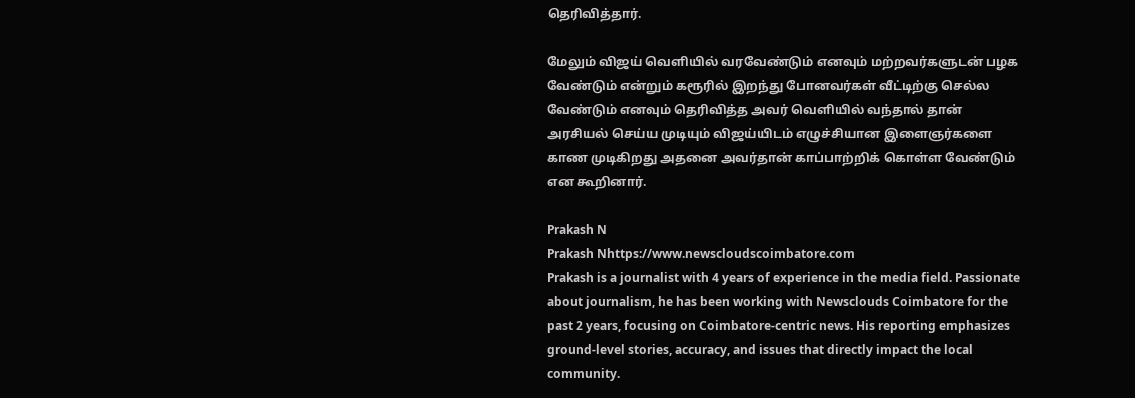தெரிவித்தார்.

மேலும் விஜய் வெளியில் வரவேண்டும் எனவும் மற்றவர்களுடன் பழக வேண்டும் என்றும் கரூரில் இறந்து போனவர்கள் வீட்டிற்கு செல்ல வேண்டும் எனவும் தெரிவித்த அவர் வெளியில் வந்தால் தான் அரசியல் செய்ய முடியும் விஜய்யிடம் எழுச்சியான இளைஞர்களை காண முடிகிறது அதனை அவர்தான் காப்பாற்றிக் கொள்ள வேண்டும் என கூறினார்.

Prakash N
Prakash Nhttps://www.newscloudscoimbatore.com
Prakash is a journalist with 4 years of experience in the media field. Passionate about journalism, he has been working with Newsclouds Coimbatore for the past 2 years, focusing on Coimbatore-centric news. His reporting emphasizes ground-level stories, accuracy, and issues that directly impact the local community.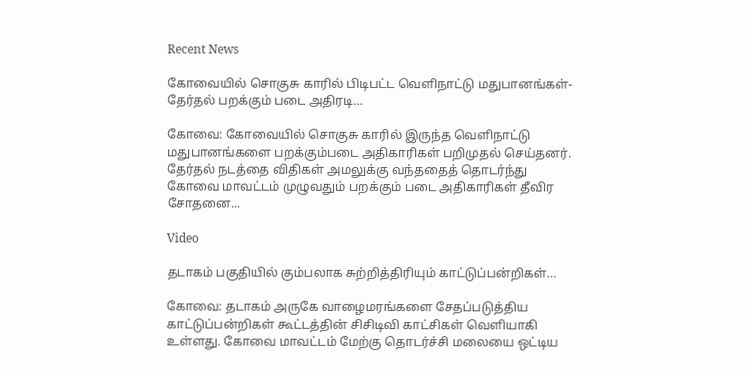Recent News

கோவையில் சொகுசு காரில் பிடிபட்ட வெளிநாட்டு மதுபானங்கள்- தேர்தல் பறக்கும் படை அதிரடி…

கோவை: கோவையில் சொகுசு காரில் இருந்த வெளிநாட்டு மதுபானங்களை பறக்கும்படை அதிகாரிகள் பறிமுதல் செய்தனர். தேர்தல் நடத்தை விதிகள் அமலுக்கு வந்ததைத் தொடர்ந்து கோவை மாவட்டம் முழுவதும் பறக்கும் படை அதிகாரிகள் தீவிர சோதனை...

Video

தடாகம் பகுதியில் கும்பலாக சுற்றித்திரியும் காட்டுப்பன்றிகள்…

கோவை: தடாகம் அருகே வாழைமரங்களை சேதப்படுத்திய காட்டுப்பன்றிகள் கூட்டத்தின் சிசிடிவி காட்சிகள் வெளியாகி உள்ளது. கோவை மாவட்டம் மேற்கு தொடர்ச்சி மலையை ஒட்டிய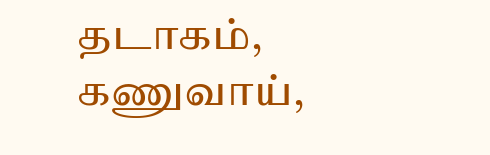தடாகம், கணுவாய்,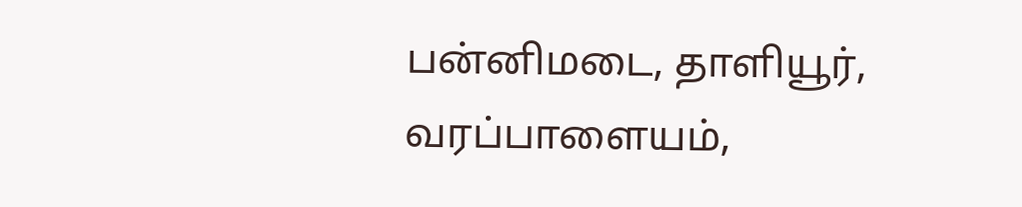பன்னிமடை, தாளியூர், வரப்பாளையம்,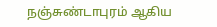நஞ்சுண்டாபுரம் ஆகிய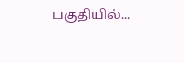பகுதியில்...